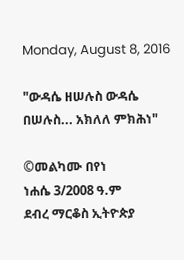Monday, August 8, 2016

"ውዳሴ ዘሠሉስ ውዳሴ በሠሉስ... አክለለ ምክሕነ"

©መልካሙ በየነ
ነሐሴ 3/2008 ዓ.ም
ደብረ ማርቆስ ኢትዮጵያ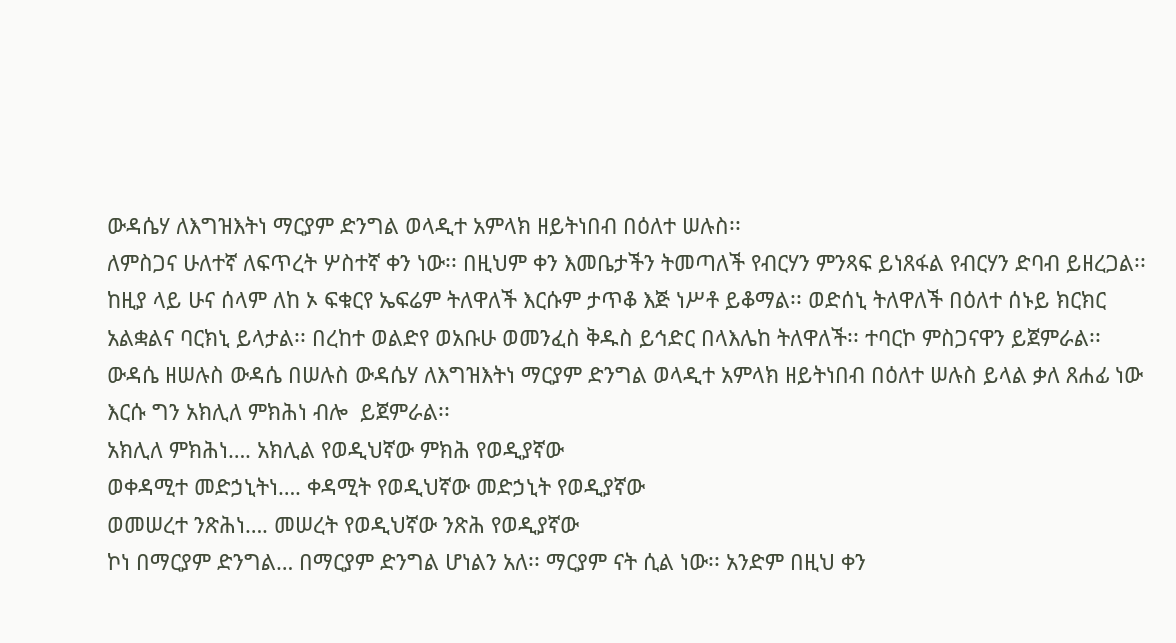ውዳሴሃ ለእግዝእትነ ማርያም ድንግል ወላዲተ አምላክ ዘይትነበብ በዕለተ ሠሉስ፡፡
ለምስጋና ሁለተኛ ለፍጥረት ሦስተኛ ቀን ነው፡፡ በዚህም ቀን እመቤታችን ትመጣለች የብርሃን ምንጻፍ ይነጸፋል የብርሃን ድባብ ይዘረጋል፡፡ ከዚያ ላይ ሁና ሰላም ለከ ኦ ፍቁርየ ኤፍሬም ትለዋለች እርሱም ታጥቆ እጅ ነሥቶ ይቆማል፡፡ ወድሰኒ ትለዋለች በዕለተ ሰኑይ ክርክር አልቋልና ባርክኒ ይላታል፡፡ በረከተ ወልድየ ወአቡሁ ወመንፈስ ቅዱስ ይኅድር በላእሌከ ትለዋለች፡፡ ተባርኮ ምስጋናዋን ይጀምራል፡፡
ውዳሴ ዘሠሉስ ውዳሴ በሠሉስ ውዳሴሃ ለእግዝእትነ ማርያም ድንግል ወላዲተ አምላክ ዘይትነበብ በዕለተ ሠሉስ ይላል ቃለ ጸሐፊ ነው እርሱ ግን አክሊለ ምክሕነ ብሎ  ይጀምራል፡፡
አክሊለ ምክሕነ…. አክሊል የወዲህኛው ምክሕ የወዲያኛው
ወቀዳሚተ መድኃኒትነ…. ቀዳሚት የወዲህኛው መድኃኒት የወዲያኛው
ወመሠረተ ንጽሕነ…. መሠረት የወዲህኛው ንጽሕ የወዲያኛው
ኮነ በማርያም ድንግል… በማርያም ድንግል ሆነልን አለ፡፡ ማርያም ናት ሲል ነው፡፡ አንድም በዚህ ቀን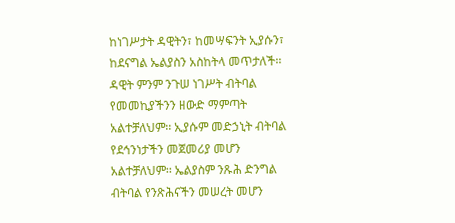ከነገሥታት ዳዊትን፣ ከመሣፍንት ኢያሱን፣ ከደናግል ኤልያስን አስከትላ መጥታለች፡፡ ዳዊት ምንም ንጉሠ ነገሥት ብትባል የመመኪያችንን ዘውድ ማምጣት አልተቻለህም፡፡ ኢያሱም መድኃኒት ብትባል የደኅንነታችን መጀመሪያ መሆን አልተቻለህም፡፡ ኤልያስም ንጹሕ ድንግል ብትባል የንጽሕናችን መሠረት መሆን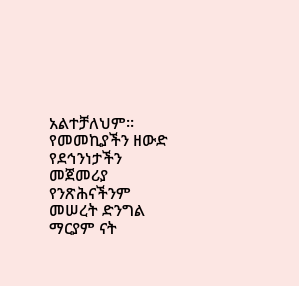አልተቻለህም፡፡ የመመኪያችን ዘውድ የደኅንነታችን መጀመሪያ የንጽሕናችንም መሠረት ድንግል ማርያም ናት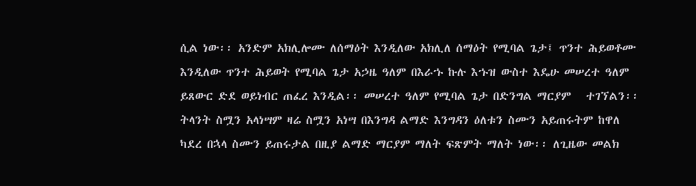ሲል ነው፡፡ አንድም አክሊሎሙ ለሰማዕት እንዲለው አክሊለ ሰማዕት የሚባል ጌታ፤ ጥንተ ሕይወቶሙ እንዲለው ጥንተ ሕይወት የሚባል ጌታ አኃዜ ዓለም በእራኁ ኩሉ እኁዝ ውስተ እዴሁ መሠረተ ዓለም ይጸውር ድደ ወይነብር ጠፈረ እንዲል፡፡ መሠረተ ዓለም የሚባል ጌታ በድንግል ማርያም   ተገኘልን፡፡
ትላንት ስሟን አላነሣም ዛሬ ስሟን አነሣ በእንግዳ ልማድ እንግዳን ዕለቱን ስሙን አይጠሩትም ከዋለ ካደረ በኋላ ስሙን ይጠሩታል በዚያ ልማድ ማርያም ማለት ፍጽምት ማለት ነው፡፡ ለጊዜው መልክ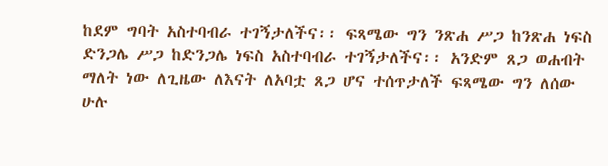ከደም ግባት አስተባብራ ተገኝታለችና፡፡ ፍጻሜው ግን ንጽሐ ሥጋ ከንጽሐ ነፍስ ድንጋሌ ሥጋ ከድንጋሌ ነፍስ አስተባብራ ተገኝታለችና፡፡ አንድም ጸጋ ወሐብት ማለት ነው ለጊዜው ለእናት ለአባቷ ጸጋ ሆና ተሰጥታለች ፍጻሜው ግን ለሰው ሁሉ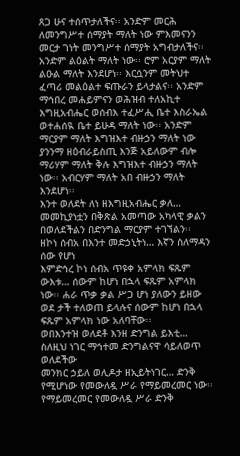ጸጋ ሁና ተሰጥታለችና፡፡ አንድም መርሕ ለመንግሥተ ሰማያት ማለት ነው ምእመናንን መርታ ገነት መንግሥተ ሰማያት አግብታለችና፡፡ አንድም ልዕልት ማለት ነው፡፡ ሮም አርያም ማለት ልዑል ማለት እንደሆነ፡፡ እርሷንም መትህተ ፈጣሪ መልዕልተ ፍጡራን ይላታልና፡፡ አንድም ማኅበረ መሐይምናን ወሕዝብ ተለአኪተ እግዚአብሔር ወሰብእ ተፈሥሒ ቤተ እስራኤል ወተሐሰዪ ቤተ ይሁዳ ማለት ነው፡፡ አንድም ማርያም ማለት እግዝእተ ብዙኃን ማለት ነው ያንንማ ዘዕብራይስጢ እንጅ አይለውም ብሎ ማሪሃም ማለት ቅሉ እግዝእተ ብዙኃን ማለት ነው፡፡ አብርሃም ማለት አበ ብዙኃን ማለት እንደሆነ፡፡
እንተ ወለደት ለነ ዘእግዚአብሔር ቃለ… መመኪያነቷን በቅጽል አመጣው አካላዊ ቃልን በወለደችልን በድንግል ማርያም ተገኘልን፡፡
ዘኮነ ሰብአ በእንተ መድኃኒትነ… እኛን ስለማዳን ሰው የሆነ
እምድኅረ ኮነ ሰብአ ጥዩቀ አምላክ ፍጹም ውእቱ… ሰውም ከሆነ በኋላ ፍጹም አምላክ ነው፡፡ ሐራ ጥቃ ቃል ሥጋ ሆነ ያለውን ይዘው ወደ ታች ተለወጠ ይላሉና ሰውም ከሆነ በኋላ ፍጹም አምላክ ነው አለባቸው፡፡
ወበእንተዝ ወለደቶ እንዘ ድንግል ይእቲ… ስለዚህ ነገር ማኅተመ ድንግልናዋ ሳይለወጥ ወለደችው
መንክር ኃይለ ወሊዶታ ዘኢይትነገር… ድንቅ የሚሆነው የመውለዷ ሥራ የማይመረመር ነው፡፡ የማይመረመር የመውለዷ ሥራ ድንቅ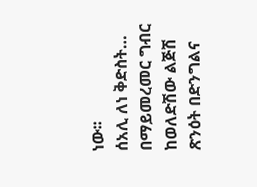ነው፡፡
ሰአሊ ለነ ቅድስት… በማይመረመር ግብር ከወለድሽው ልጅሽ ጽንዕት በድንግልና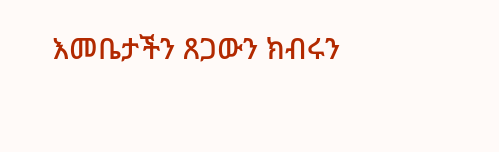እመቤታችን ጸጋውን ክብሩን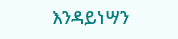እንዳይነሣን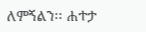ለምኝልን፡፡ ሐተታ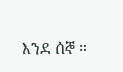እንደ ሰኞ ።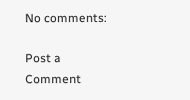No comments:

Post a Comment